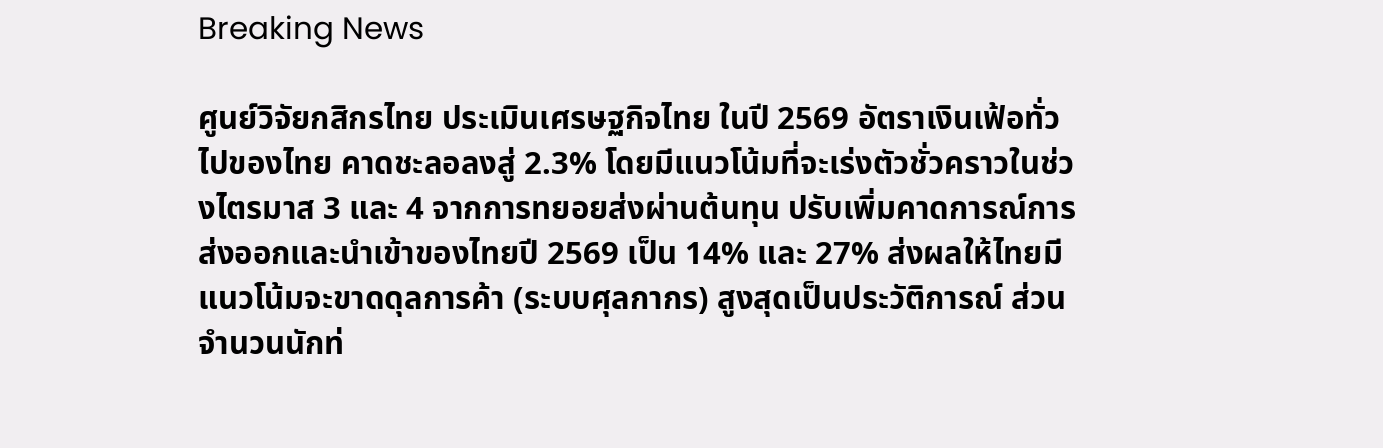Breaking News

ศูนย์วิจัยกสิกรไทย ประเมินเศรษฐกิจไทย ในปี 2569 อัตราเงินเฟ้อทั่วไปของไทย คาดชะลอลงสู่ 2.3% โดยมีแนวโน้มที่จะเร่งตัวชั่วคราวในช่วงไตรมาส 3 และ 4 จากการทยอยส่งผ่านต้นทุน ปรับเพิ่มคาดการณ์การส่งออกและนำเข้าของไทยปี 2569 เป็น 14% และ 27% ส่งผลให้ไทยมีแนวโน้มจะขาดดุลการค้า (ระบบศุลกากร) สูงสุดเป็นประวัติการณ์ ส่วนจำนวนนักท่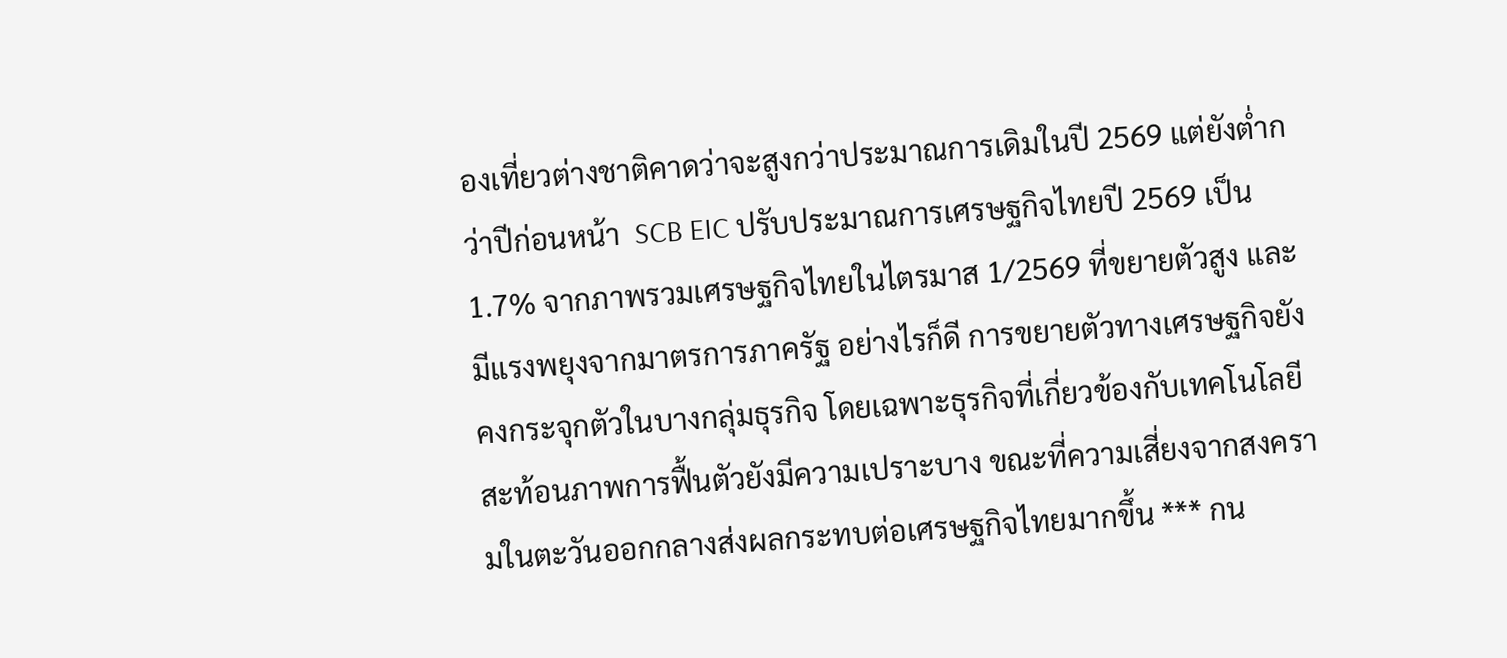องเที่ยวต่างชาติคาดว่าจะสูงกว่าประมาณการเดิมในปี 2569 แต่ยังต่ำกว่าปีก่อนหน้า  SCB EIC ปรับประมาณการเศรษฐกิจไทยปี 2569 เป็น 1.7% จากภาพรวมเศรษฐกิจไทยในไตรมาส 1/2569 ที่ขยายตัวสูง และมีแรงพยุงจากมาตรการภาครัฐ อย่างไรก็ดี การขยายตัวทางเศรษฐกิจยังคงกระจุกตัวในบางกลุ่มธุรกิจ โดยเฉพาะธุรกิจที่เกี่ยวข้องกับเทคโนโลยี สะท้อนภาพการฟื้นตัวยังมีความเปราะบาง ขณะที่ความเสี่ยงจากสงครามในตะวันออกกลางส่งผลกระทบต่อเศรษฐกิจไทยมากขึ้น *** กน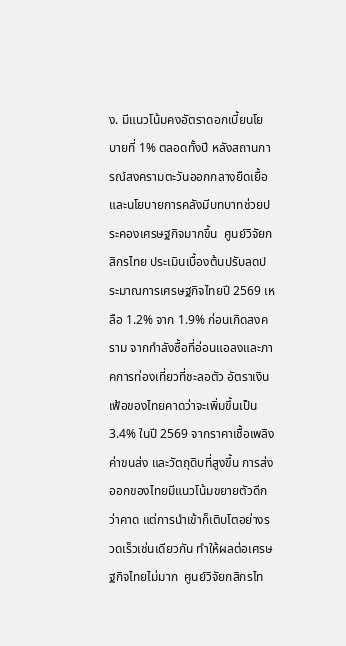ง. มีแนวโน้มคงอัตราดอกเบี้ยนโยบายที่ 1% ตลอดทั้งปี หลังสถานการณ์สงครามตะวันออกกลางยืดเยื้อ และนโยบายการคลังมีบทบาทช่วยประคองเศรษฐกิจมากขึ้น  ศูนย์วิจัยกสิกรไทย ประเมินเบื้องต้นปรับลดประมาณการเศรษฐกิจไทยปี 2569 เหลือ 1.2% จาก 1.9% ก่อนเกิดสงคราม จากกำลังซื้อที่อ่อนแอลงและภาคการท่องเที่ยวที่ชะลอตัว อัตราเงินเฟ้อของไทยคาดว่าจะเพิ่มขึ้นเป็น 3.4% ในปี 2569 จากราคาเชื้อเพลิง ค่าขนส่ง และวัตถุดิบที่สูงขึ้น การส่งออกของไทยมีแนวโน้มขยายตัวดีกว่าคาด แต่การนำเข้าก็เติบโตอย่างรวดเร็วเช่นเดียวกัน ทำให้ผลต่อเศรษฐกิจไทยไม่มาก  ศูนย์วิจัยกสิกรไท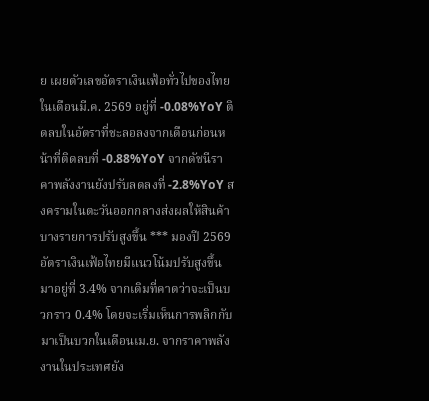ย เผยตัวเลขอัตราเงินเฟ้อทั่วไปของไทยในเดือนมี.ค. 2569 อยู่ที่ -0.08%YoY ติดลบในอัตราที่ชะลอลงจากเดือนก่อนหน้าที่ติดลบที่ -0.88%YoY จากดัชนีราคาพลังงานยังปรับลดลงที่ -2.8%YoY สงครามในตะวันออกกลางส่งผลให้สินค้าบางรายการปรับสูงขึ้น *** มองปี 2569 อัตราเงินเฟ้อไทยมีแนวโน้มปรับสูงขึ้นมาอยู่ที่ 3.4% จากเดิมที่คาดว่าจะเป็นบวกราว 0.4% โดยจะเริ่มเห็นการพลิกกับมาเป็นบวกในเดือนเม.ย. จากราคาพลังงานในประเทศยัง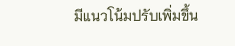มีแนวโน้มปรับเพิ่มขึ้น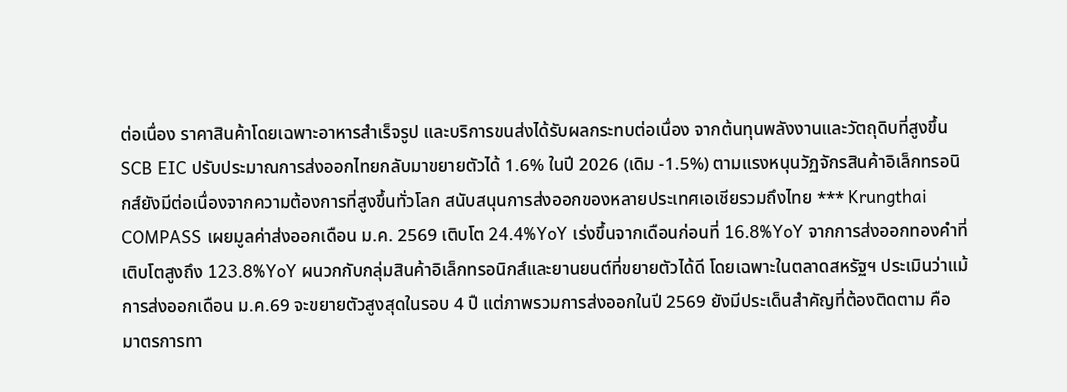ต่อเนื่อง ราคาสินค้าโดยเฉพาะอาหารสำเร็จรูป และบริการขนส่งได้รับผลกระทบต่อเนื่อง จากต้นทุนพลังงานและวัตถุดิบที่สูงขึ้น  SCB EIC ปรับประมาณการส่งออกไทยกลับมาขยายตัวได้ 1.6% ในปี 2026 (เดิม -1.5%) ตามแรงหนุนวัฏจักรสินค้าอิเล็กทรอนิกส์ยังมีต่อเนื่องจากความต้องการที่สูงขึ้นทั่วโลก สนับสนุนการส่งออกของหลายประเทศเอเชียรวมถึงไทย *** Krungthai COMPASS เผยมูลค่าส่งออกเดือน ม.ค. 2569 เติบโต 24.4%YoY เร่งขึ้นจากเดือนก่อนที่ 16.8%YoY จากการส่งออกทองคำที่เติบโตสูงถึง 123.8%YoY ผนวกกับกลุ่มสินค้าอิเล็กทรอนิกส์และยานยนต์ที่ขยายตัวได้ดี โดยเฉพาะในตลาดสหรัฐฯ ประเมินว่าแม้การส่งออกเดือน ม.ค.69 จะขยายตัวสูงสุดในรอบ 4 ปื แต่ภาพรวมการส่งออกในปี 2569 ยังมีประเด็นสำคัญที่ต้องติดตาม คือ มาตรการทา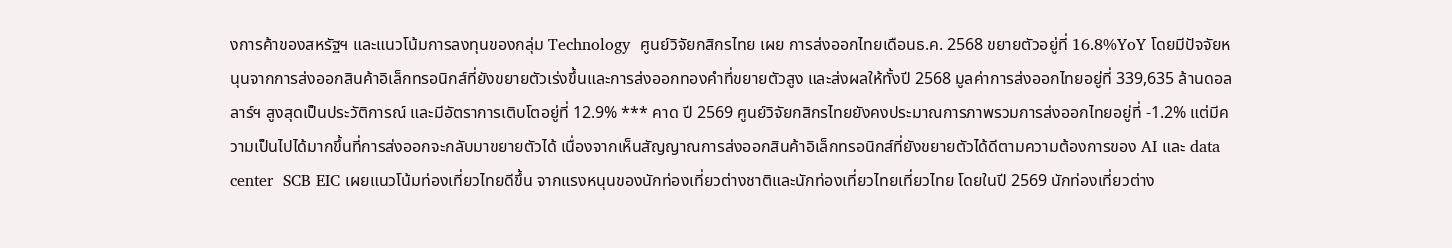งการค้าของสหรัฐฯ และแนวโน้มการลงทุนของกลุ่ม Technology  ศูนย์วิจัยกสิกรไทย เผย การส่งออกไทยเดือนธ.ค. 2568 ขยายตัวอยู่ที่ 16.8%YoY โดยมีปัจจัยหนุนจากการส่งออกสินค้าอิเล็กทรอนิกส์ที่ยังขยายตัวเร่งขึ้นและการส่งออกทองคำที่ขยายตัวสูง และส่งผลให้ทั้งปี 2568 มูลค่าการส่งออกไทยอยู่ที่ 339,635 ล้านดอลลาร์ฯ สูงสุดเป็นประวัติการณ์ และมีอัตราการเติบโตอยู่ที่ 12.9% *** คาด ปี 2569 ศูนย์วิจัยกสิกรไทยยังคงประมาณการภาพรวมการส่งออกไทยอยู่ที่ -1.2% แต่มีความเป็นไปได้มากขึ้นที่การส่งออกจะกลับมาขยายตัวได้ เนื่องจากเห็นสัญญาณการส่งออกสินค้าอิเล็กทรอนิกส์ที่ยังขยายตัวได้ดีตามความต้องการของ AI และ data center  SCB EIC เผยแนวโน้มท่องเที่ยวไทยดีขึ้น จากแรงหนุนของนักท่องเที่ยวต่างชาติและนักท่องเที่ยวไทยเที่ยวไทย โดยในปี 2569 นักท่องเที่ยวต่าง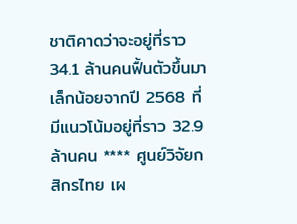ชาติคาดว่าจะอยู่ที่ราว 34.1 ล้านคนฟื้นตัวขึ้นมาเล็กน้อยจากปี 2568 ที่มีแนวโน้มอยู่ที่ราว 32.9 ล้านคน **** ศูนย์วิจัยกสิกรไทย เผ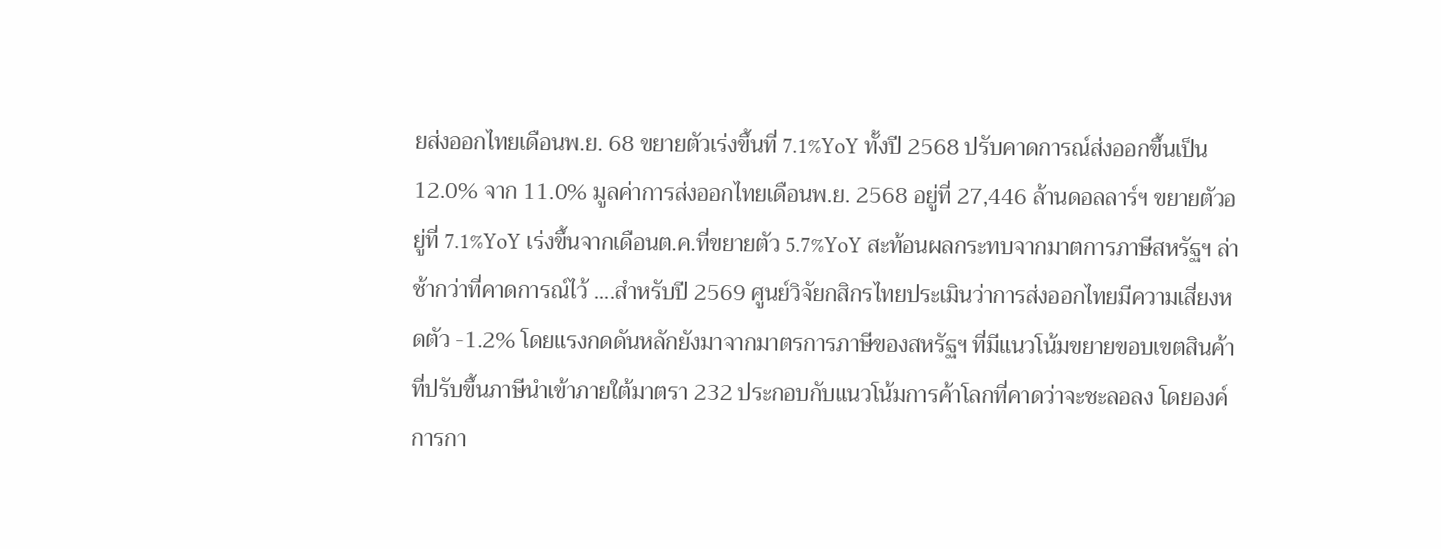ยส่งออกไทยเดือนพ.ย. 68 ขยายตัวเร่งขึ้นที่ 7.1%YoY ทั้งปี 2568 ปรับคาดการณ์ส่งออกขึ้นเป็น 12.0% จาก 11.0% มูลค่าการส่งออกไทยเดือนพ.ย. 2568 อยู่ที่ 27,446 ล้านดอลลาร์ฯ ขยายตัวอยู่ที่ 7.1%YoY เร่งขึ้นจากเดือนต.ค.ที่ขยายตัว 5.7%YoY สะท้อนผลกระทบจากมาตการภาษีสหรัฐฯ ล่าช้ากว่าที่คาดการณ์ไว้ ....สำหรับปี 2569 ศูนย์วิจัยกสิกรไทยประเมินว่าการส่งออกไทยมีความเสี่ยงหดตัว -1.2% โดยแรงกดดันหลักยังมาจากมาตรการภาษีของสหรัฐฯ ที่มีแนวโน้มขยายขอบเขตสินค้าที่ปรับขึ้นภาษีนำเข้าภายใต้มาตรา 232 ประกอบกับแนวโน้มการค้าโลกที่คาดว่าจะชะลอลง โดยองค์การกา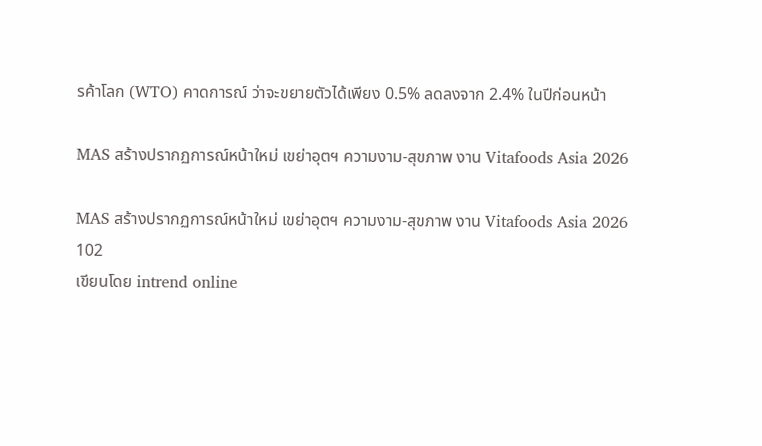รค้าโลก (WTO) คาดการณ์ ว่าจะขยายตัวได้เพียง 0.5% ลดลงจาก 2.4% ในปีก่อนหน้า

MAS สร้างปรากฏการณ์หน้าใหม่ เขย่าอุตฯ ความงาม-สุขภาพ งาน Vitafoods Asia 2026

MAS สร้างปรากฏการณ์หน้าใหม่ เขย่าอุตฯ ความงาม-สุขภาพ งาน Vitafoods Asia 2026
102
เขียนโดย intrend online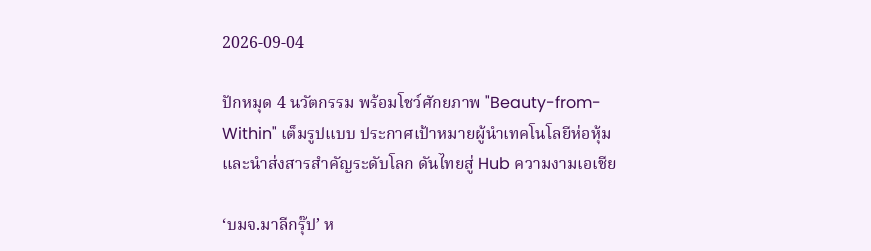2026-09-04

ปักหมุด 4 นวัตกรรม พร้อมโชว์ศักยภาพ "Beauty-from-Within" เต็มรูปแบบ ประกาศเป้าหมายผู้นำเทคโนโลยีห่อหุ้มและนำส่งสารสำคัญระดับโลก ดันไทยสู่ Hub ความงามเอเชีย

‘บมจ.มาลีกรุ๊ป’ ห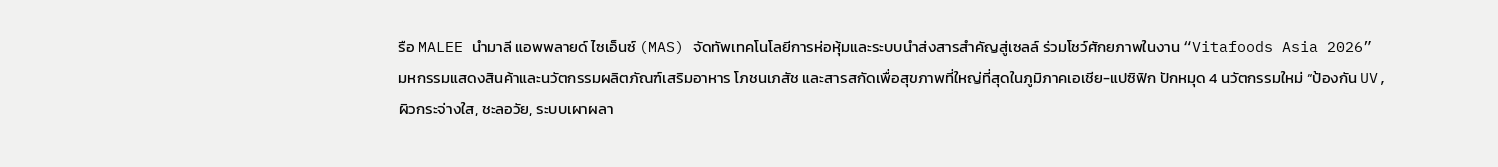รือ MALEE นำมาลี แอพพลายด์ ไซเอ็นซ์ (MAS) จัดทัพเทคโนโลยีการห่อหุ้มและระบบนำส่งสารสำคัญสู่เซลล์ ร่วมโชว์ศักยภาพในงาน “Vitafoods Asia 2026” มหกรรมแสดงสินค้าและนวัตกรรมผลิตภัณฑ์เสริมอาหาร โภชนเภสัช และสารสกัดเพื่อสุขภาพที่ใหญ่ที่สุดในภูมิภาคเอเชีย-แปซิฟิก ปักหมุด 4 นวัตกรรมใหม่ “ป้องกัน UV, ผิวกระจ่างใส, ชะลอวัย, ระบบเผาผลา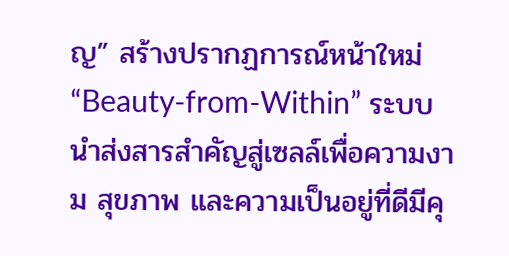ญ” สร้างปรากฏการณ์หน้าใหม่ “Beauty-from-Within” ระบบนำส่งสารสำคัญสู่เซลล์เพื่อความงาม สุขภาพ และความเป็นอยู่ที่ดีมีคุ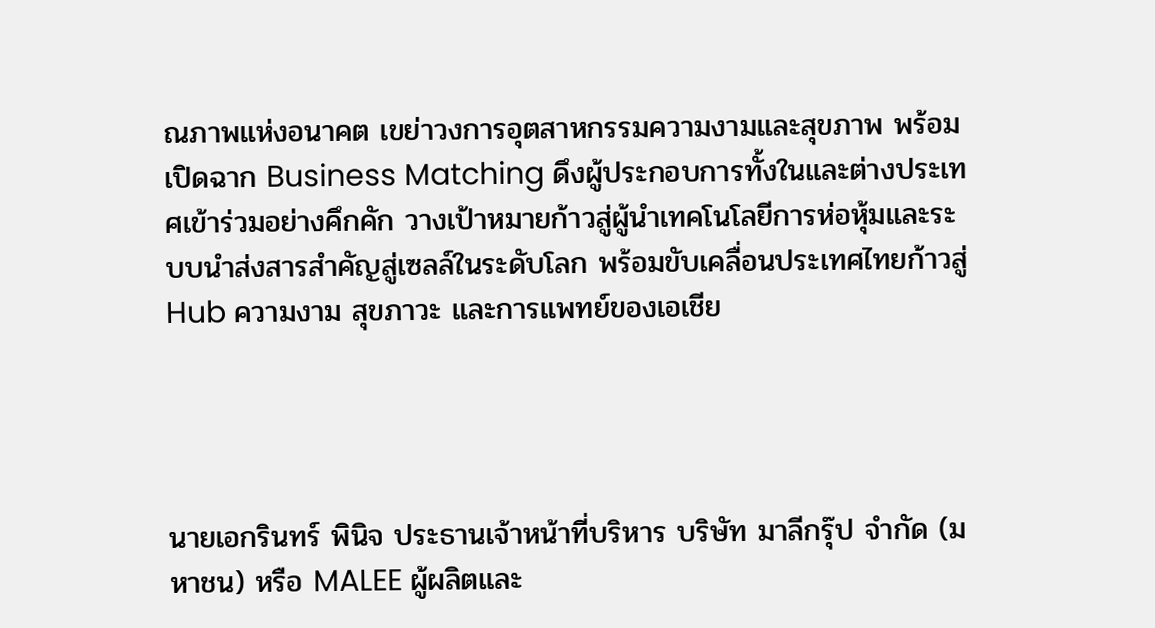ณภาพแห่งอนาคต เขย่าวงการอุตสาหกรรมความงามและสุขภาพ พร้อมเปิดฉาก Business Matching ดึงผู้ประกอบการทั้งในและต่างประเทศเข้าร่วมอย่างคึกคัก วางเป้าหมายก้าวสู่ผู้นำเทคโนโลยีการห่อหุ้มและระบบนำส่งสารสำคัญสู่เซลล์ในระดับโลก พร้อมขับเคลื่อนประเทศไทยก้าวสู่ Hub ความงาม สุขภาวะ และการแพทย์ของเอเชีย




นายเอกรินทร์ พินิจ ประธานเจ้าหน้าที่บริหาร บริษัท มาลีกรุ๊ป จำกัด (มหาชน) หรือ MALEE ผู้ผลิตและ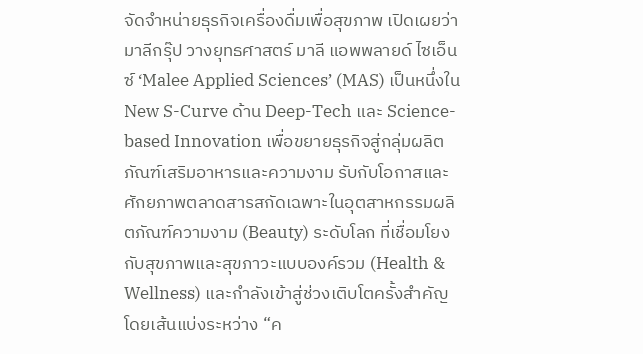จัดจำหน่ายธุรกิจเครื่องดื่มเพื่อสุขภาพ เปิดเผยว่า มาลีกรุ๊ป วางยุทธศาสตร์ มาลี แอพพลายด์ ไซเอ็นซ์ ‘Malee Applied Sciences’ (MAS) เป็นหนึ่งใน New S-Curve ด้าน Deep-Tech และ Science-based Innovation เพื่อขยายธุรกิจสู่กลุ่มผลิตภัณฑ์เสริมอาหารและความงาม รับกับโอกาสและศักยภาพตลาดสารสกัดเฉพาะในอุตสาหกรรมผลิตภัณฑ์ความงาม (Beauty) ระดับโลก ที่เชื่อมโยงกับสุขภาพและสุขภาวะแบบองค์รวม (Health & Wellness) และกำลังเข้าสู่ช่วงเติบโตครั้งสำคัญโดยเส้นแบ่งระหว่าง “ค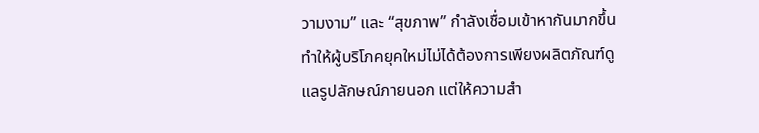วามงาม” และ “สุขภาพ” กำลังเชื่อมเข้าหากันมากขึ้น ทำให้ผู้บริโภคยุคใหม่ไม่ได้ต้องการเพียงผลิตภัณฑ์ดูแลรูปลักษณ์ภายนอก แต่ให้ความสำ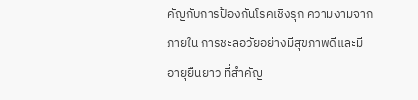คัญกับการป้องกันโรคเชิงรุก ความงามจากภายใน การชะลอวัยอย่างมีสุขภาพดีและมีอายุยืนยาว ที่สำคัญ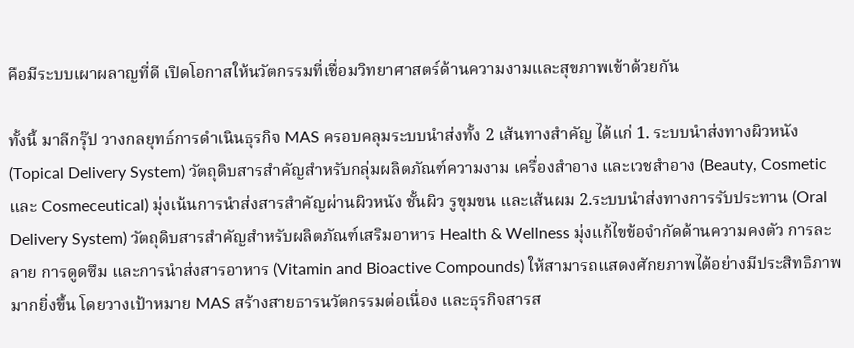คือมีระบบเผาผลาญที่ดี เปิดโอกาสให้นวัตกรรมที่เชื่อมวิทยาศาสตร์ด้านความงามและสุขภาพเข้าด้วยกัน

ทั้งนี้ มาลีกรุ๊ป วางกลยุทธ์การดำเนินธุรกิจ MAS ครอบคลุมระบบนำส่งทั้ง 2 เส้นทางสำคัญ ได้แก่ 1. ระบบนำส่งทางผิวหนัง (Topical Delivery System) วัตถุดิบสารสำคัญสำหรับกลุ่มผลิตภัณฑ์ความงาม เครื่องสำอาง และเวชสำอาง (Beauty, Cosmetic และ Cosmeceutical) มุ่งเน้นการนำส่งสารสำคัญผ่านผิวหนัง ชั้นผิว รูขุมขน และเส้นผม 2.ระบบนำส่งทางการรับประทาน (Oral Delivery System) วัตถุดิบสารสำคัญสำหรับผลิตภัณฑ์เสริมอาหาร Health & Wellness มุ่งแก้ไขข้อจำกัดด้านความคงตัว การละลาย การดูดซึม และการนำส่งสารอาหาร (Vitamin and Bioactive Compounds) ให้สามารถแสดงศักยภาพได้อย่างมีประสิทธิภาพมากยิ่งขึ้น โดยวางเป้าหมาย MAS สร้างสายธารนวัตกรรมต่อเนื่อง และธุรกิจสารส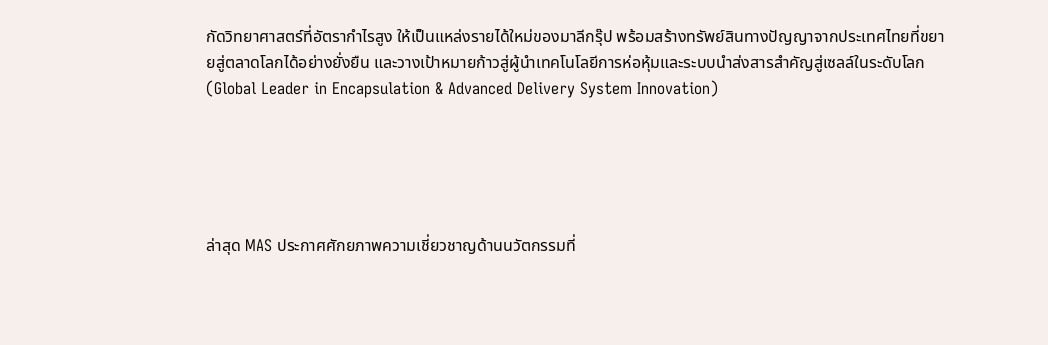กัดวิทยาศาสตร์ที่อัตรากำไรสูง ให้เป็นแหล่งรายได้ใหม่ของมาลีกรุ๊ป พร้อมสร้างทรัพย์สินทางปัญญาจากประเทศไทยที่ขยายสู่ตลาดโลกได้อย่างยั่งยืน และวางเป้าหมายก้าวสู่ผู้นำเทคโนโลยีการห่อหุ้มและระบบนำส่งสารสำคัญสู่เซลล์ในระดับโลก (Global Leader in Encapsulation & Advanced Delivery System Innovation)





ล่าสุด MAS ประกาศศักยภาพความเชี่ยวชาญด้านนวัตกรรมที่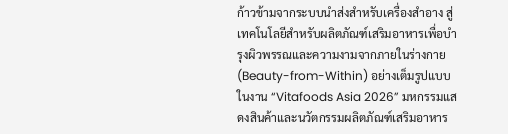ก้าวข้ามจากระบบนำส่งสำหรับเครื่องสำอาง สู่เทคโนโลยีสำหรับผลิตภัณฑ์เสริมอาหารเพื่อบำรุงผิวพรรณและความงามจากภายในร่างกาย (Beauty-from-Within) อย่างเต็มรูปแบบ ในงาน “Vitafoods Asia 2026” มหกรรมแสดงสินค้าและนวัตกรรมผลิตภัณฑ์เสริมอาหาร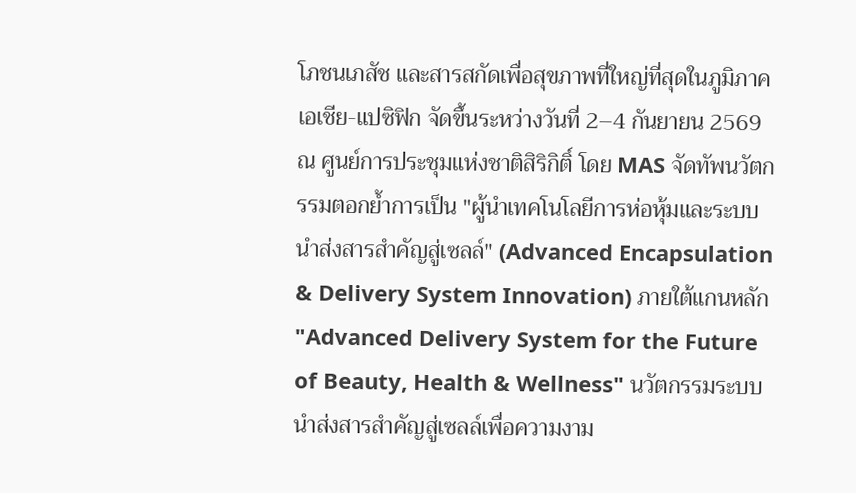โภชนเภสัช และสารสกัดเพื่อสุขภาพที่ใหญ่ที่สุดในภูมิภาคเอเชีย-แปซิฟิก จัดขึ้นระหว่างวันที่ 2–4 กันยายน 2569 ณ ศูนย์การประชุมแห่งชาติสิริกิติ์ โดย MAS จัดทัพนวัตกรรมตอกย้ำการเป็น "ผู้นำเทคโนโลยีการห่อหุ้มและระบบนำส่งสารสำคัญสู่เซลล์" (Advanced Encapsulation & Delivery System Innovation) ภายใต้แกนหลัก "Advanced Delivery System for the Future of Beauty, Health & Wellness" นวัตกรรมระบบนำส่งสารสำคัญสู่เซลล์เพื่อความงาม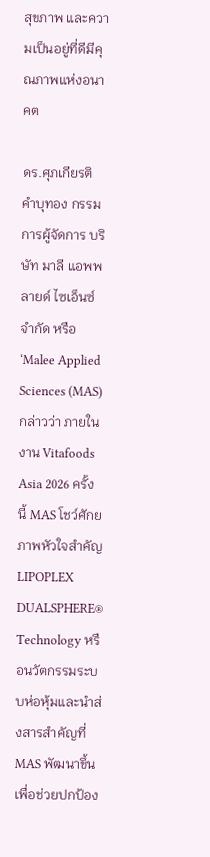สุขภาพ และความเป็นอยู่ที่ดีมีคุณภาพแห่งอนาคต

ดร.ศุภเกียรติ คำบุทอง กรรมการผู้จัดการ บริษัท มาลี แอพพลายด์ ไซเอ็นซ์ จำกัด หรือ ‘Malee Applied Sciences (MAS) กล่าวว่า ภายในงาน Vitafoods Asia 2026 ครั้งนี้ MAS โชว์ศักยภาพหัวใจสำคัญ LIPOPLEX DUALSPHERE® Technology หรือนวัตกรรมระบบห่อหุ้มและนำส่งสารสำคัญที่ MAS พัฒนาขึ้น เพื่อช่วยปกป้อง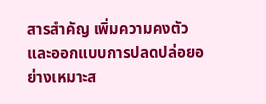สารสำคัญ เพิ่มความคงตัว และออกแบบการปลดปล่อยอย่างเหมาะส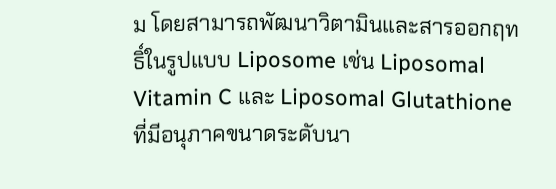ม โดยสามารถพัฒนาวิตามินและสารออกฤทธิ์ในรูปแบบ Liposome เช่น Liposomal Vitamin C และ Liposomal Glutathione ที่มีอนุภาคขนาดระดับนา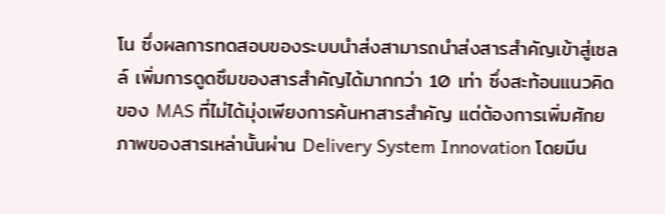โน ซึ่งผลการทดสอบของระบบนำส่งสามารถนำส่งสารสำคัญเข้าสู่เซลล์ เพิ่มการดูดซึมของสารสำคัญได้มากกว่า 10 เท่า ซึ่งสะท้อนแนวคิดของ MAS ที่ไม่ได้มุ่งเพียงการค้นหาสารสำคัญ แต่ต้องการเพิ่มศักยภาพของสารเหล่านั้นผ่าน Delivery System Innovation โดยมีน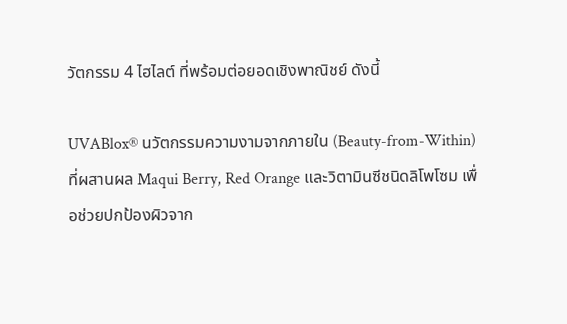วัตกรรม 4 ไฮไลต์ ที่พร้อมต่อยอดเชิงพาณิชย์ ดังนี้

UVABlox® นวัตกรรมความงามจากภายใน (Beauty-from-Within) ที่ผสานผล Maqui Berry, Red Orange และวิตามินซีชนิดลิโพโซม เพื่อช่วยปกป้องผิวจาก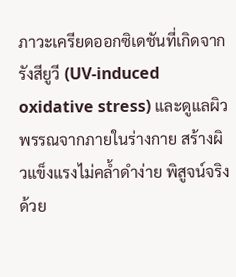ภาวะเครียดออกซิเดชันที่เกิดจากรังสียูวี (UV-induced oxidative stress) และดูแลผิวพรรณจากภายในร่างกาย สร้างผิวแข็งแรงไม่คล้ำดำง่าย พิสูจน์จริงด้วย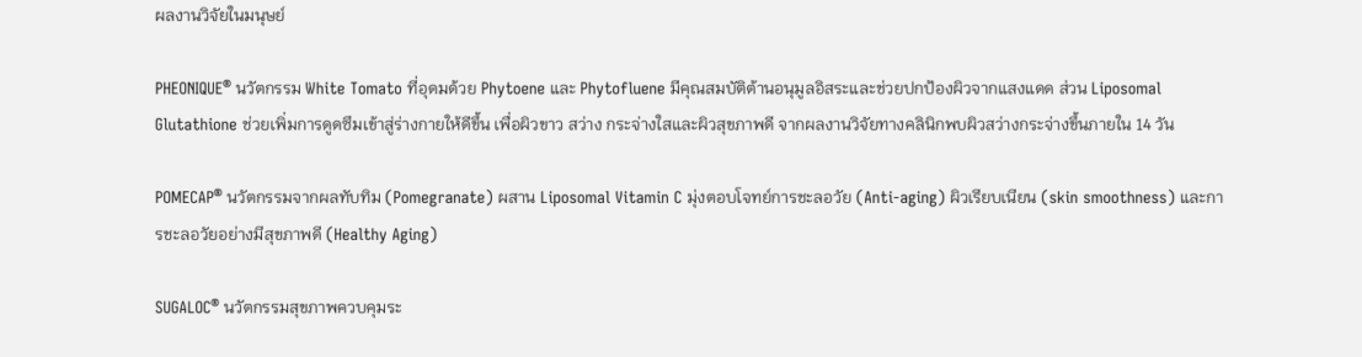ผลงานวิจัยในมนุษย์

PHEONIQUE® นวัตกรรม White Tomato ที่อุดมด้วย Phytoene และ Phytofluene มีคุณสมบัติต้านอนุมูลอิสระและช่วยปกป้องผิวจากแสงแดด ส่วน Liposomal Glutathione ช่วยเพิ่มการดูดซึมเข้าสู่ร่างกายให้ดีขึ้น เพื่อผิวขาว สว่าง กระจ่างใสและผิวสุขภาพดี จากผลงานวิจัยทางคลินิกพบผิวสว่างกระจ่างขึ้นภายใน 14 วัน

POMECAP® นวัตกรรมจากผลทับทิม (Pomegranate) ผสาน Liposomal Vitamin C มุ่งตอบโจทย์การชะลอวัย (Anti-aging) ผิวเรียบเนียน (skin smoothness) และการชะลอวัยอย่างมีสุขภาพดี (Healthy Aging)

SUGALOC® นวัตกรรมสุขภาพควบคุมระ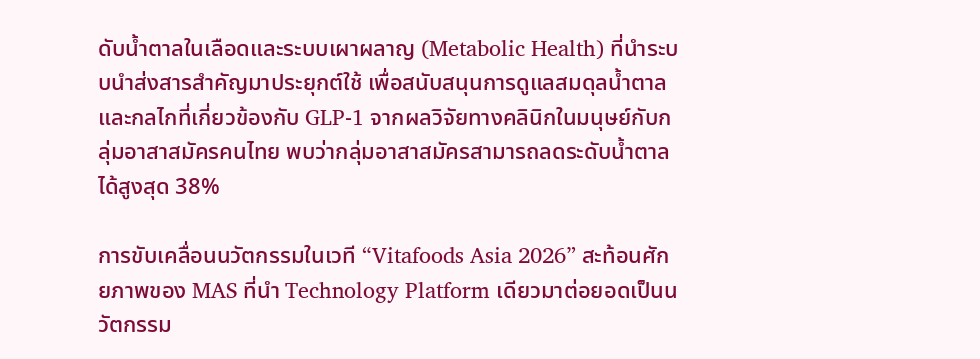ดับน้ำตาลในเลือดและระบบเผาผลาญ (Metabolic Health) ที่นำระบบนำส่งสารสำคัญมาประยุกต์ใช้ เพื่อสนับสนุนการดูแลสมดุลน้ำตาลและกลไกที่เกี่ยวข้องกับ GLP-1 จากผลวิจัยทางคลินิกในมนุษย์กับกลุ่มอาสาสมัครคนไทย พบว่ากลุ่มอาสาสมัครสามารถลดระดับน้ำตาลได้สูงสุด 38%

การขับเคลื่อนนวัตกรรมในเวที “Vitafoods Asia 2026” สะท้อนศักยภาพของ MAS ที่นำ Technology Platform เดียวมาต่อยอดเป็นนวัตกรรม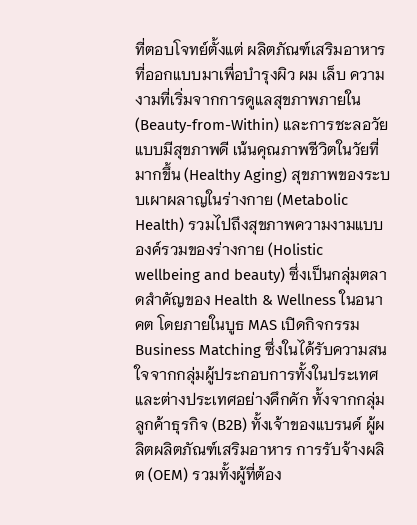ที่ตอบโจทย์ตั้งแต่ ผลิตภัณฑ์เสริมอาหารที่ออกแบบมาเพื่อบำรุงผิว ผม เล็บ ความงามที่เริ่มจากการดูแลสุขภาพภายใน (Beauty-from-Within) และการชะลอวัยแบบมีสุขภาพดี เน้นคุณภาพชีวิตในวัยที่มากขึ้น (Healthy Aging) สุขภาพของระบบเผาผลาญในร่างกาย (Metabolic Health) รวมไปถึงสุขภาพความงามแบบองค์รวมของร่างกาย (Holistic wellbeing and beauty) ซึ่งเป็นกลุ่มตลาดสำคัญของ Health & Wellness ในอนาคต โดยภายในบูธ MAS เปิดกิจกรรม Business Matching ซึ่งในได้รับความสนใจจากกลุ่มผู้ประกอบการทั้งในประเทศและต่างประเทศอย่างคึกคัก ทั้งจากกลุ่มลูกค้าธุรกิจ (B2B) ทั้งเจ้าของแบรนด์ ผู้ผลิตผลิตภัณฑ์เสริมอาหาร การรับจ้างผลิต (OEM) รวมทั้งผู้ที่ต้อง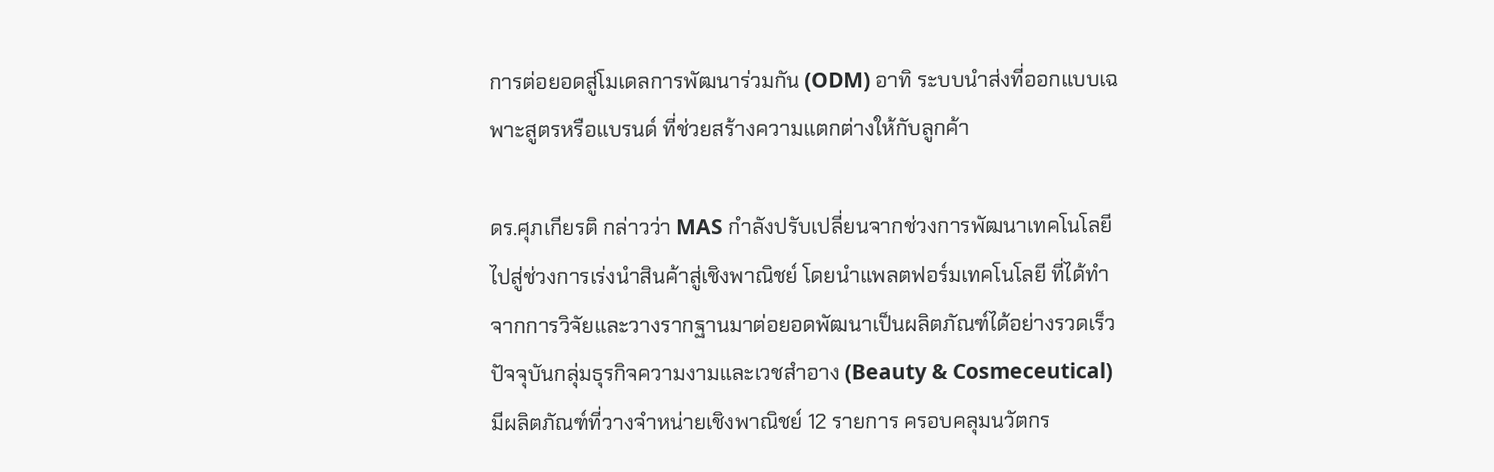การต่อยอดสู่โมเดลการพัฒนาร่วมกัน (ODM) อาทิ ระบบนำส่งที่ออกแบบเฉพาะสูตรหรือแบรนด์ ที่ช่วยสร้างความแตกต่างให้กับลูกค้า

ดร.ศุภเกียรติ กล่าวว่า MAS กำลังปรับเปลี่ยนจากช่วงการพัฒนาเทคโนโลยีไปสู่ช่วงการเร่งนำสินค้าสู่เชิงพาณิชย์ โดยนำแพลตฟอร์มเทคโนโลยี ที่ได้ทำจากการวิจัยและวางรากฐานมาต่อยอดพัฒนาเป็นผลิตภัณฑ์ได้อย่างรวดเร็ว ปัจจุบันกลุ่มธุรกิจความงามและเวชสำอาง (Beauty & Cosmeceutical) มีผลิตภัณฑ์ที่วางจำหน่ายเชิงพาณิชย์ 12 รายการ ครอบคลุมนวัตกร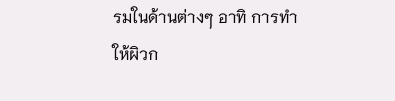รมในด้านต่างๆ อาทิ การทำให้ผิวก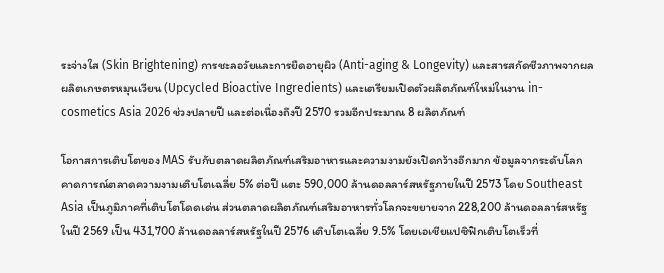ระจ่างใส (Skin Brightening) การชะลอวัยและการยืดอายุผิว (Anti-aging & Longevity) และสารสกัดชีวภาพจากผลผลิตเกษตรหมุนเวียน (Upcycled Bioactive Ingredients) และเตรียมเปิดตัวผลิตภัณฑ์ใหม่ในงาน in-cosmetics Asia 2026 ช่วงปลายปี และต่อเนื่องถึงปี 2570 รวมอีกประมาณ 8 ผลิตภัณฑ์

โอกาสการเติบโตของ MAS รับกับตลาดผลิตภัณฑ์เสริมอาหารและความงามยังเปิดกว้างอีกมาก ข้อมูลจากระดับโลก คาดการณ์ตลาดความงามเติบโตเฉลี่ย 5% ต่อปี แตะ 590,000 ล้านดอลลาร์สหรัฐภายในปี 2573 โดย Southeast Asia เป็นภูมิภาคที่เติบโตโดดเด่น ส่วนตลาดผลิตภัณฑ์เสริมอาหารทั่วโลกจะขยายจาก 228,200 ล้านดอลลาร์สหรัฐ ในปี 2569 เป็น 431,700 ล้านดอลลาร์สหรัฐในปี 2576 เติบโตเฉลี่ย 9.5% โดยเอเชียแปซิฟิกเติบโตเร็วที่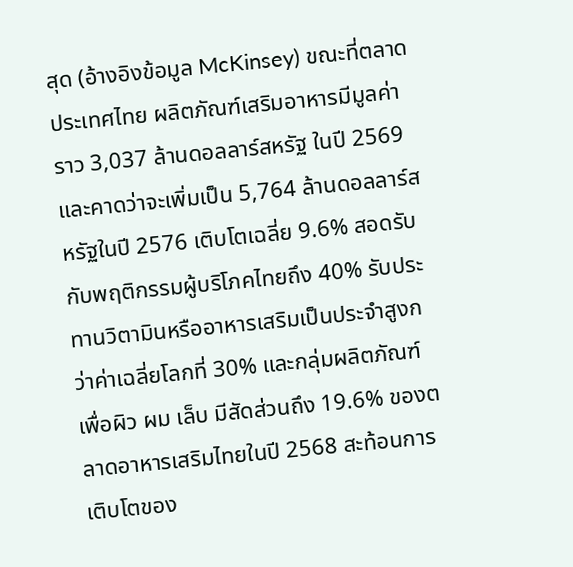สุด (อ้างอิงข้อมูล McKinsey) ขณะที่ตลาดประเทศไทย ผลิตภัณฑ์เสริมอาหารมีมูลค่าราว 3,037 ล้านดอลลาร์สหรัฐ ในปี 2569 และคาดว่าจะเพิ่มเป็น 5,764 ล้านดอลลาร์สหรัฐในปี 2576 เติบโตเฉลี่ย 9.6% สอดรับกับพฤติกรรมผู้บริโภคไทยถึง 40% รับประทานวิตามินหรืออาหารเสริมเป็นประจำสูงกว่าค่าเฉลี่ยโลกที่ 30% และกลุ่มผลิตภัณฑ์เพื่อผิว ผม เล็บ มีสัดส่วนถึง 19.6% ของตลาดอาหารเสริมไทยในปี 2568 สะท้อนการเติบโตของ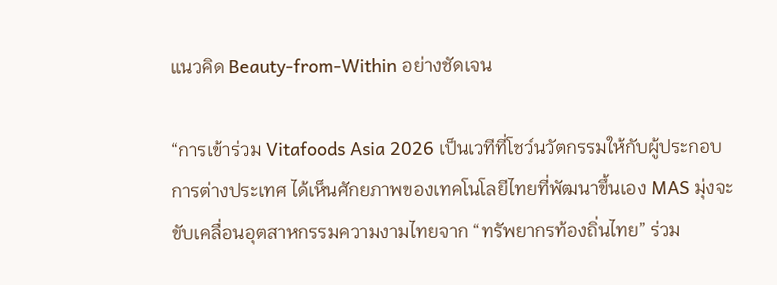แนวคิด Beauty-from-Within อย่างชัดเจน

“การเข้าร่วม Vitafoods Asia 2026 เป็นเวทีที่โชว์นวัตกรรมให้กับผู้ประกอบการต่างประเทศ ได้เห็นศักยภาพของเทคโนโลยีไทยที่พัฒนาขึ้นเอง MAS มุ่งจะขับเคลื่อนอุตสาหกรรมความงามไทยจาก “ทรัพยากรท้องถิ่นไทย” ร่วม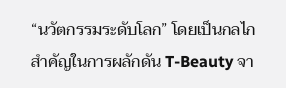“นวัตกรรมระดับโลก” โดยเป็นกลไกสำคัญในการผลักดัน T-Beauty จา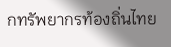กทรัพยากรท้องถิ่นไทย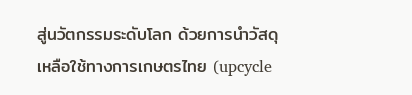สู่นวัตกรรมระดับโลก ด้วยการนำวัสดุเหลือใช้ทางการเกษตรไทย (upcycle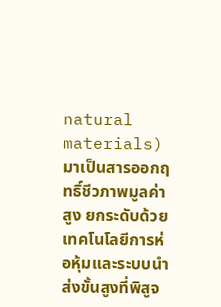natural materials) มาเป็นสารออกฤทธิ์ชีวภาพมูลค่าสูง ยกระดับด้วยเทคโนโลยีการห่อหุ้มและระบบนำส่งขั้นสูงที่พิสูจ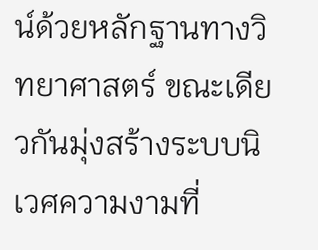น์ด้วยหลักฐานทางวิทยาศาสตร์ ขณะเดียวกันมุ่งสร้างระบบนิเวศความงามที่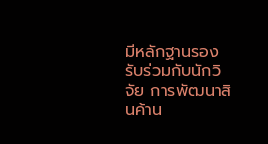มีหลักฐานรองรับร่วมกับนักวิจัย การพัฒนาสินค้าน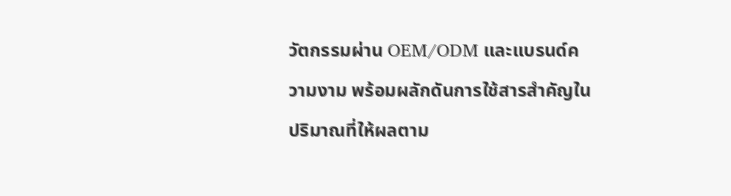วัตกรรมผ่าน OEM/ODM และแบรนด์ความงาม พร้อมผลักดันการใช้สารสำคัญในปริมาณที่ให้ผลตาม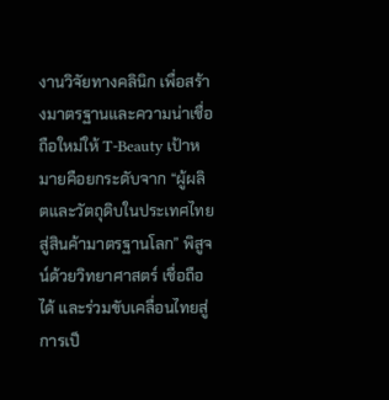งานวิจัยทางคลินิก เพื่อสร้างมาตรฐานและความน่าเชื่อถือใหม่ให้ T-Beauty เป้าหมายคือยกระดับจาก “ผู้ผลิตและวัตถุดิบในประเทศไทยสู่สินค้ามาตรฐานโลก” พิสูจน์ด้วยวิทยาศาสตร์ เชื่อถือได้ และร่วมขับเคลื่อนไทยสู่การเป็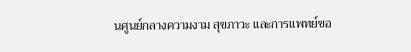นศูนย์กลางความงาม สุขภาวะ และการแพทย์ขอ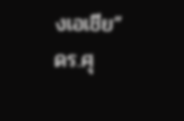งเอเชีย” ดร.ศุ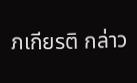ภเกียรติ กล่าว